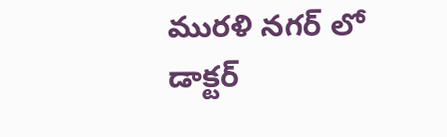మురళి నగర్ లో డాక్టర్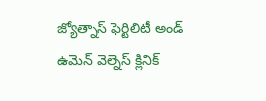జ్యోత్నాస్ ఫెర్టిలిటీ అండ్ ఉమెన్ వెల్నెస్ క్లినిక్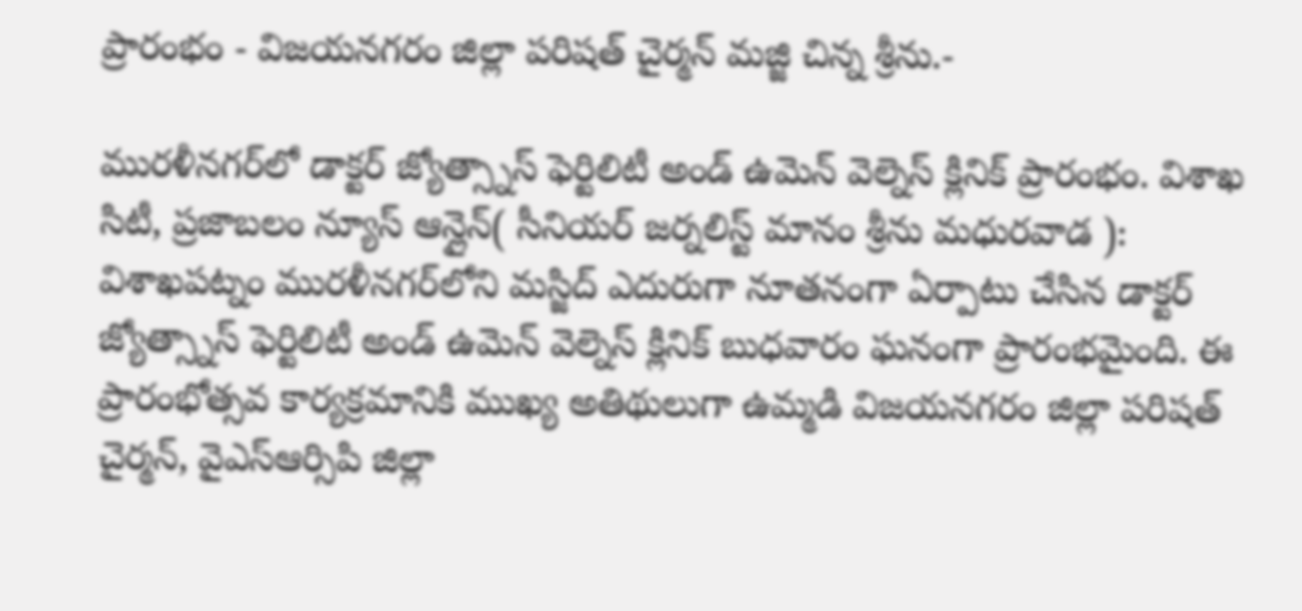ప్రారంభం - విజయనగరం జిల్లా పరిషత్ చైర్మన్ మజ్జి చిన్న శ్రీను.-

మురళీనగర్‌లో డాక్టర్ జ్యోత్స్నాస్ ఫెర్టిలిటీ అండ్ ఉమెన్ వెల్నెస్ క్లినిక్ ప్రారంభం. విశాఖ సిటీ, ప్రజాబలం న్యూస్ ఆన్లైన్( సీనియర్ జర్నలిస్ట్ మానం శ్రీను మధురవాడ ): విశాఖపట్నం మురళీనగర్‌లోని మస్జిద్ ఎదురుగా నూతనంగా ఏర్పాటు చేసిన డాక్టర్ జ్యోత్స్నాస్ ఫెర్టిలిటీ అండ్ ఉమెన్ వెల్నెస్ క్లినిక్ బుధవారం ఘనంగా ప్రారంభమైంది. ఈ ప్రారంభోత్సవ కార్యక్రమానికి ముఖ్య అతిథులుగా ఉమ్మడి విజయనగరం జిల్లా పరిషత్ చైర్మన్, వైఎస్ఆర్సిపి జిల్లా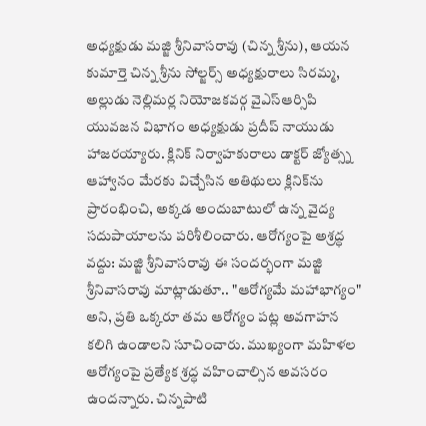అధ్యక్షుడు మజ్జి శ్రీనివాసరావు (చిన్న శ్రీను), ఆయన కుమార్తె చిన్న శ్రీను సోల్జర్స్ అధ్యక్షురాలు సిరమ్మ, అల్లుడు నెల్లిమర్ల నియోజకవర్గ వైఎస్ఆర్సిపి యువజన విభాగం అధ్యక్షుడు ప్రదీప్ నాయుడు హాజరయ్యారు. క్లినిక్ నిర్వాహకురాలు డాక్టర్ జ్యోత్స్న ఆహ్వానం మేరకు విచ్చేసిన అతిథులు క్లినిక్‌ను ప్రారంభించి, అక్కడ అందుబాటులో ఉన్న వైద్య సదుపాయాలను పరిశీలించారు. ఆరోగ్యంపై అశ్రద్ధ వద్దు: మజ్జి శ్రీనివాసరావు ఈ సందర్భంగా మజ్జి శ్రీనివాసరావు మాట్లాడుతూ.. "ఆరోగ్యమే మహాభాగ్యం" అని, ప్రతి ఒక్కరూ తమ ఆరోగ్యం పట్ల అవగాహన కలిగి ఉండాలని సూచించారు. ముఖ్యంగా మహిళల ఆరోగ్యంపై ప్రత్యేక శ్రద్ధ వహించాల్సిన అవసరం ఉందన్నారు. చిన్నపాటి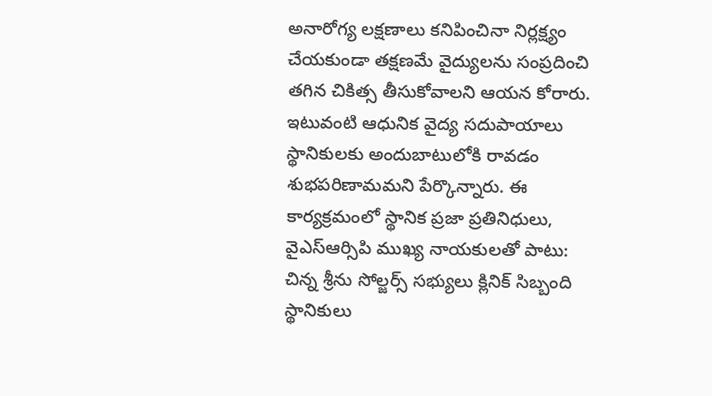అనారోగ్య లక్షణాలు కనిపించినా నిర్లక్ష్యం చేయకుండా తక్షణమే వైద్యులను సంప్రదించి తగిన చికిత్స తీసుకోవాలని ఆయన కోరారు. ఇటువంటి ఆధునిక వైద్య సదుపాయాలు స్థానికులకు అందుబాటులోకి రావడం శుభపరిణామమని పేర్కొన్నారు. ఈ కార్యక్రమంలో స్థానిక ప్రజా ప్రతినిధులు, వైఎస్ఆర్సిపి ముఖ్య నాయకులతో పాటు: చిన్న శ్రీను సోల్జర్స్ సభ్యులు క్లినిక్ సిబ్బంది స్థానికులు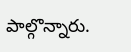పాల్గొన్నారు.